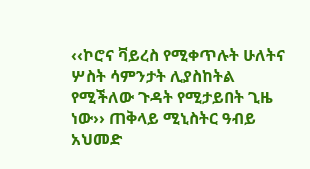‹‹ኮሮና ቫይረስ የሚቀጥሉት ሁለትና ሦስት ሳምንታት ሊያስከትል የሚችለው ጉዳት የሚታይበት ጊዜ ነው›› ጠቅላይ ሚኒስትር ዓብይ አህመድ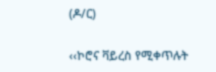(ዶ/ር)

‹‹ኮሮና ቫይረስ የሚቀጥሉት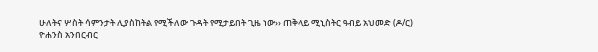ሁለትና ሦስት ሳምንታት ሊያስከትል የሚችለው ጉዳት የሚታይበት ጊዜ ነው›› ጠቅላይ ሚኒስትር ዓብይ አህመድ (ዶ/ር)
ዮሐንስ አንበርብር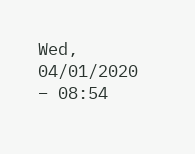Wed, 04/01/2020 – 08:54